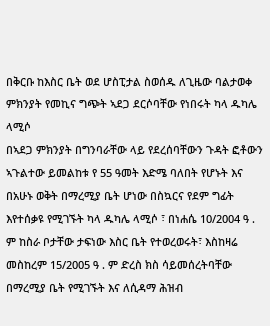በቅርቡ ከእስር ቤት ወደ ሆስፒታል ስወሰዱ ለጊዜው ባልታወቀ ምክንያት የመኪና ግጭት ኣደጋ ደርሶባቸው የነበሩት ካላ ዱካሌ ላሚሶ
በኣደጋ ምክንያት በግንባራቸው ላይ የደረሰባቸውን ጉዳት ፎቶውን ኣጉልተው ይመልከቱ የ 55 ዓመት እድሜ ባለበት የሆኑት እና በአሁኑ ወቅት በማረሚያ ቤት ሆነው በስኳርና የደም ግፊት እየተሰቃዩ የሚገኙት ካላ ዱካሌ ላሚሶ ፣ በነሐሴ 10/2004 ዓ . ም ከስራ ቦታቸው ታፍነው እስር ቤት የተወረወሩት፣ እስከዛሬ መስከረም 15/2005 ዓ . ም ድረስ ክስ ሳይመሰረትባቸው በማረሚያ ቤት የሚገኙት እና ለሲዳማ ሕዝብ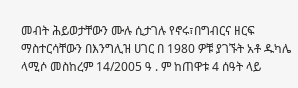መብት ሕይወታቸውን ሙሉ ሲታገሉ የኖሩ፣በግብርና ዘርፍ ማስተርሳቸውን በእንግሊዝ ሀገር በ 1980 ዎቹ ያገኙት አቶ ዱካሌ ላሚሶ መስከረም 14/2005 ዓ . ም ከጠዋቱ 4 ሰዓት ላይ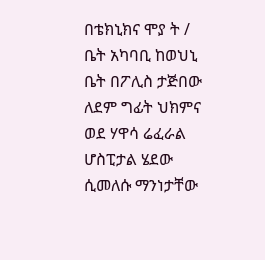በቴክኒክና ሞያ ት / ቤት አካባቢ ከወህኒ ቤት በፖሊስ ታጅበው ለደም ግፊት ህክምና ወደ ሃዋሳ ሬፈራል ሆስፒታል ሄደው ሲመለሱ ማንነታቸው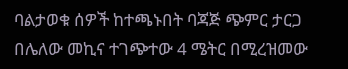ባልታወቁ ሰዎች ከተጫኑበት ባጃጅ ጭምር ታርጋ በሌለው መኪና ተገጭተው 4 ሜትር በሚረዝመው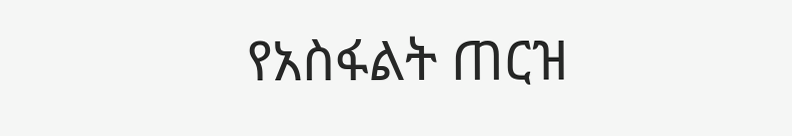የአስፋልት ጠርዝ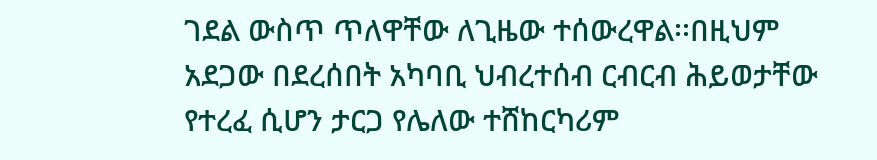ገደል ውስጥ ጥለዋቸው ለጊዜው ተሰውረዋል፡፡በዚህም አደጋው በደረሰበት አካባቢ ህብረተሰብ ርብርብ ሕይወታቸው የተረፈ ሲሆን ታርጋ የሌለው ተሸከርካሪም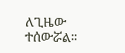ለጊዜው ተሰውሯል፡፡